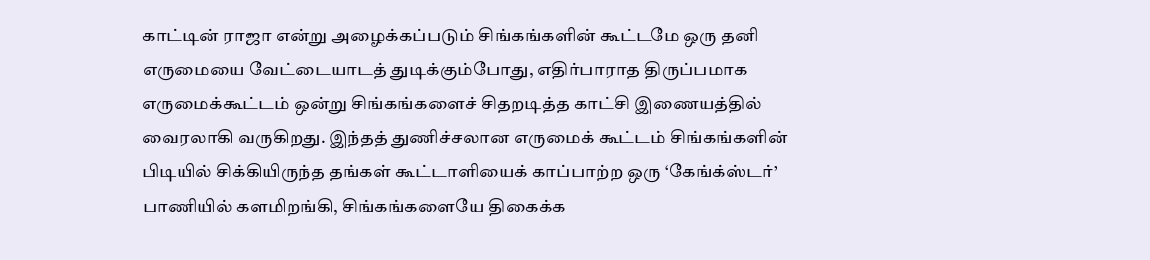காட்டின் ராஜா என்று அழைக்கப்படும் சிங்கங்களின் கூட்டமே ஒரு தனி எருமையை வேட்டையாடத் துடிக்கும்போது, எதிர்பாராத திருப்பமாக எருமைக்கூட்டம் ஒன்று சிங்கங்களைச் சிதறடித்த காட்சி இணையத்தில் வைரலாகி வருகிறது. இந்தத் துணிச்சலான எருமைக் கூட்டம் சிங்கங்களின் பிடியில் சிக்கியிருந்த தங்கள் கூட்டாளியைக் காப்பாற்ற ஒரு ‘கேங்க்ஸ்டர்’ பாணியில் களமிறங்கி, சிங்கங்களையே திகைக்க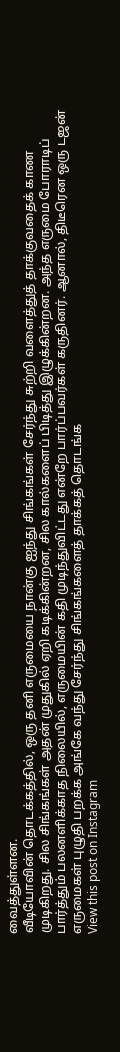வைத்துள்ளன.
வீடியோவின் தொடக்கத்தில், ஒரு தனி எருமையை நான்கு ஐந்து சிங்கங்கள் சேர்ந்து சுற்றி வளைத்துத் தாக்குவதைக் காண முடிகிறது. சில சிங்கங்கள் அதன் முதுகில் ஏறி கடிக்கின்றன, சில கால்களைப் பிடித்து இழுக்கின்றன. அந்த எருமை போராடிப் பார்த்தும் பலனளிக்காத நிலையில், எருமையின் கதி முடிந்துவிட்டது என்றே பார்ப்பவர்கள் கருதினர். ஆனால், திடீரென ஒரு டஜன் எருமைகள் புழுதி பறக்க அங்கே வந்து சேர்ந்து சிங்கங்களைத் தாக்கத் தொடங்க
View this post on Instagram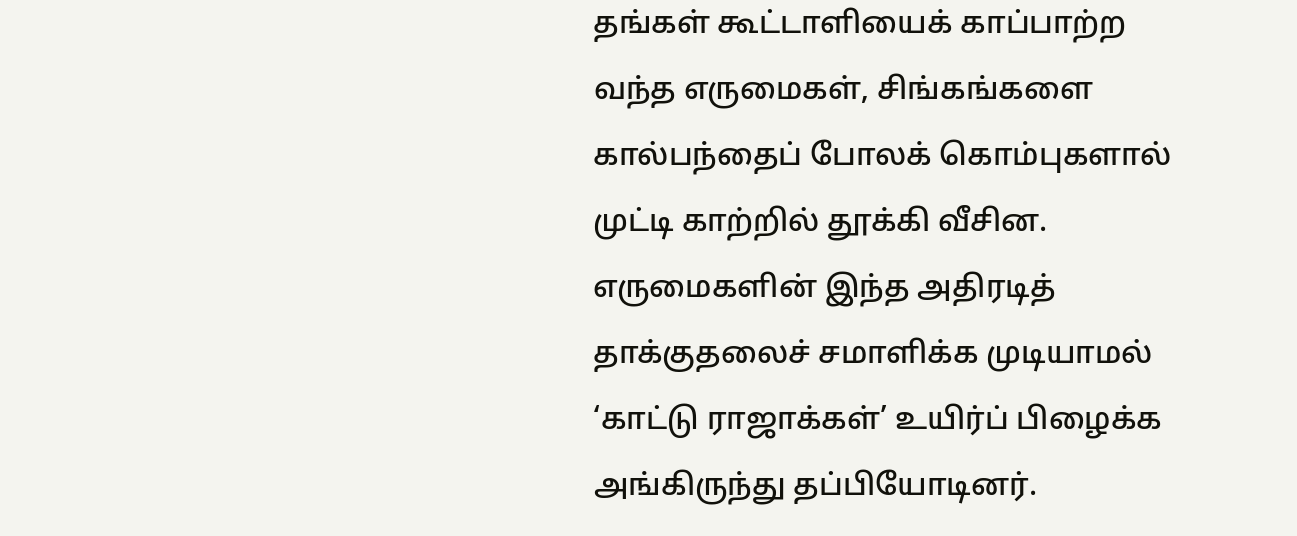தங்கள் கூட்டாளியைக் காப்பாற்ற வந்த எருமைகள், சிங்கங்களை கால்பந்தைப் போலக் கொம்புகளால் முட்டி காற்றில் தூக்கி வீசின. எருமைகளின் இந்த அதிரடித் தாக்குதலைச் சமாளிக்க முடியாமல் ‘காட்டு ராஜாக்கள்’ உயிர்ப் பிழைக்க அங்கிருந்து தப்பியோடினர்.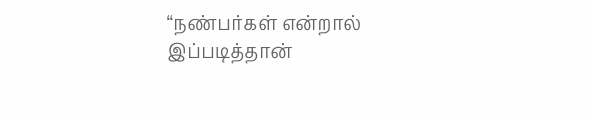“நண்பர்கள் என்றால் இப்படித்தான்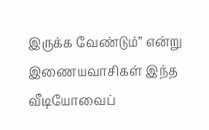இருக்க வேண்டும்” என்று இணையவாசிகள் இந்த வீடியோவைப்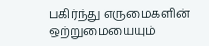பகிர்ந்து எருமைகளின் ஒற்றுமையையும்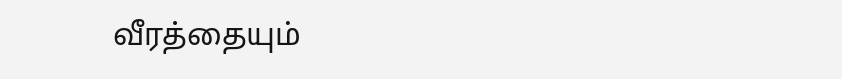வீரத்தையும்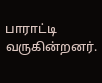பாராட்டி வருகின்றனர்.